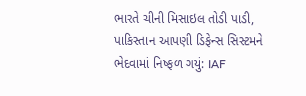ભારતે ચીની મિસાઇલ તોડી પાડી, પાકિસ્તાન આપણી ડિફેન્સ સિસ્ટમને ભેદવામાં નિષ્ફળ ગયું: IAF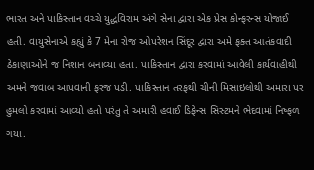ભારત અને પાકિસ્તાન વચ્ચે યુદ્ધવિરામ અંગે સેના દ્વારા એક પ્રેસ કોન્ફરન્સ યોજાઈ હતી. વાયુસેનાએ કહ્યું કે 7 મેના રોજ ઓપરેશન સિંદૂર દ્વારા અમે ફક્ત આતંકવાદી ઠેકાણાઓને જ નિશાન બનાવ્યા હતા. પાકિસ્તાન દ્વારા કરવામાં આવેલી કાર્યવાહીથી અમને જવાબ આપવાની ફરજ પડી. પાકિસ્તાન તરફથી ચીની મિસાઇલોથી અમારા પર હુમલો કરવામાં આવ્યો હતો પરંતુ તે અમારી હવાઈ ડિફેન્સ સિસ્ટમને ભેદવામાં નિષ્ફળ ગયા.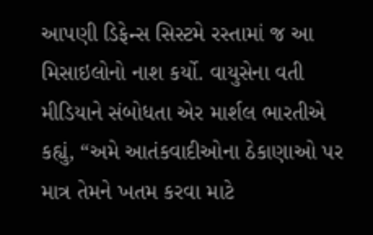આપણી ડિફેન્સ સિસ્ટમે રસ્તામાં જ આ મિસાઇલોનો નાશ કર્યો. વાયુસેના વતી મીડિયાને સંબોધતા એર માર્શલ ભારતીએ કહ્યું, “અમે આતંકવાદીઓના ઠેકાણાઓ પર માત્ર તેમને ખતમ કરવા માટે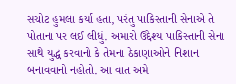સચોટ હુમલા કર્યા હતા, પરંતુ પાકિસ્તાની સેનાએ તે પોતાના પર લઈ લીધું. અમારો ઉદ્દેશ્ય પાકિસ્તાની સેના સાથે યુદ્ધ કરવાનો કે તેમના ઠેકાણાઓને નિશાન બનાવવાનો નહોતો. આ વાત અમે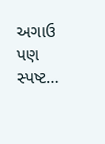અગાઉ પણ સ્પષ્ટ…